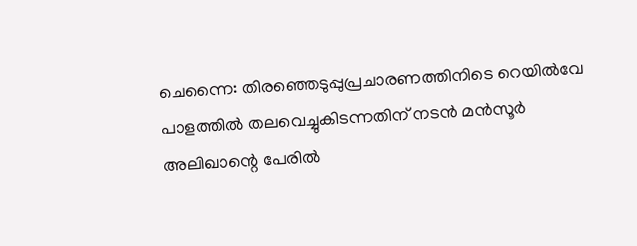ചെന്നൈ: തിരഞ്ഞെടുപ്പുപ്രചാരണത്തിനിടെ റെയില്‍വേ പാളത്തില്‍ തലവെച്ചുകിടന്നതിന് നടന്‍ മന്‍സൂര്‍ അലിഖാന്റെ പേരില്‍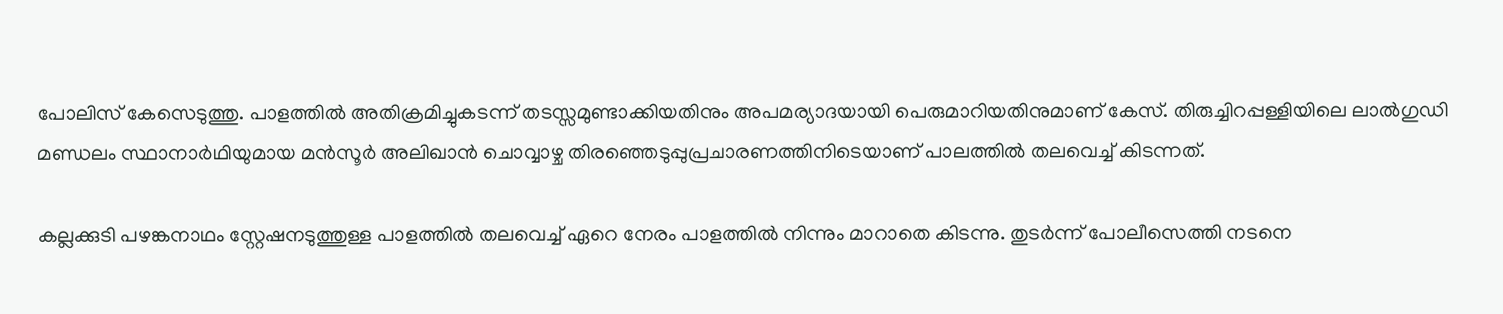പോലിസ് കേസെടുത്തു. പാളത്തില്‍ അതിക്രമിച്ചുകടന്ന് തടസ്സമുണ്ടാക്കിയതിനും അപമര്യാദയായി പെരുമാറിയതിനുമാണ് കേസ്. തിരുച്ചിറപ്പള്ളിയിലെ ലാല്‍ഗുഡി മണ്ഡലം സ്ഥാനാര്‍ഥിയുമായ മന്‍സൂര്‍ അലിഖാന്‍ ചൊവ്വാഴ്ച തിരഞ്ഞെടുപ്പുപ്രചാരണത്തിനിടെയാണ് പാലത്തില്‍ തലവെച്ച് കിടന്നത്.

കല്ലക്കുടി പഴങ്കനാഥം സ്റ്റേഷനടുത്തുള്ള പാളത്തില്‍ തലവെച്ച് ഏറെ നേരം പാളത്തില്‍ നിന്നും മാറാതെ കിടന്നു. തുടര്‍ന്ന് പോലീസെത്തി നടനെ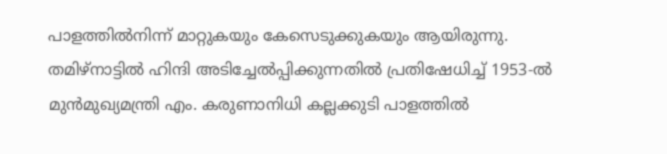പാളത്തില്‍നിന്ന് മാറ്റുകയും കേസെടുക്കുകയും ആയിരുന്നു. തമിഴ്നാട്ടില്‍ ഹിന്ദി അടിച്ചേല്‍പ്പിക്കുന്നതില്‍ പ്രതിഷേധിച്ച് 1953-ല്‍ മുന്‍മുഖ്യമന്ത്രി എം. കരുണാനിധി കല്ലക്കുടി പാളത്തില്‍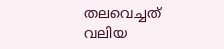തലവെച്ചത് വലിയ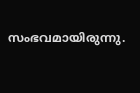സംഭവമായിരുന്നു.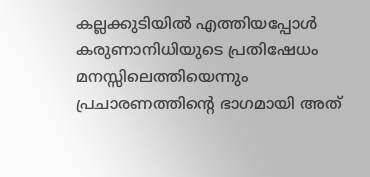കല്ലക്കുടിയില്‍ എത്തിയപ്പോള്‍ കരുണാനിധിയുടെ പ്രതിഷേധം മനസ്സിലെത്തിയെന്നും പ്രചാരണത്തിന്റെ ഭാഗമായി അത്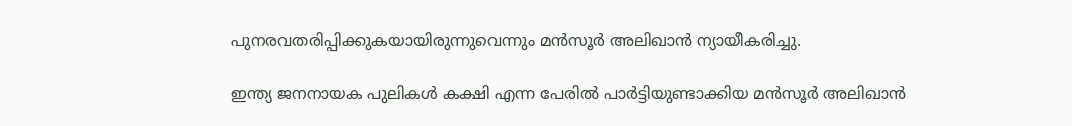പുനരവതരിപ്പിക്കുകയായിരുന്നുവെന്നും മന്‍സൂര്‍ അലിഖാന്‍ ന്യായീകരിച്ചു.

ഇന്ത്യ ജനനായക പുലികള്‍ കക്ഷി എന്ന പേരില്‍ പാര്‍ട്ടിയുണ്ടാക്കിയ മന്‍സൂര്‍ അലിഖാന്‍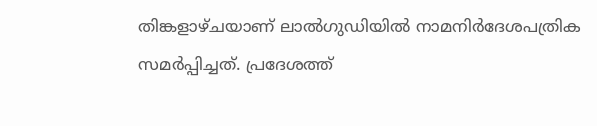തിങ്കളാഴ്ചയാണ് ലാല്‍ഗുഡിയില്‍ നാമനിര്‍ദേശപത്രിക സമര്‍പ്പിച്ചത്. പ്രദേശത്ത്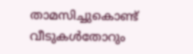താമസിച്ചുകൊണ്ട് വീടുകള്‍തോറും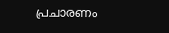പ്രചാരണം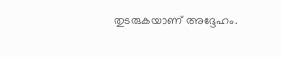തുടരുകയാണ് അദ്ദേഹം.